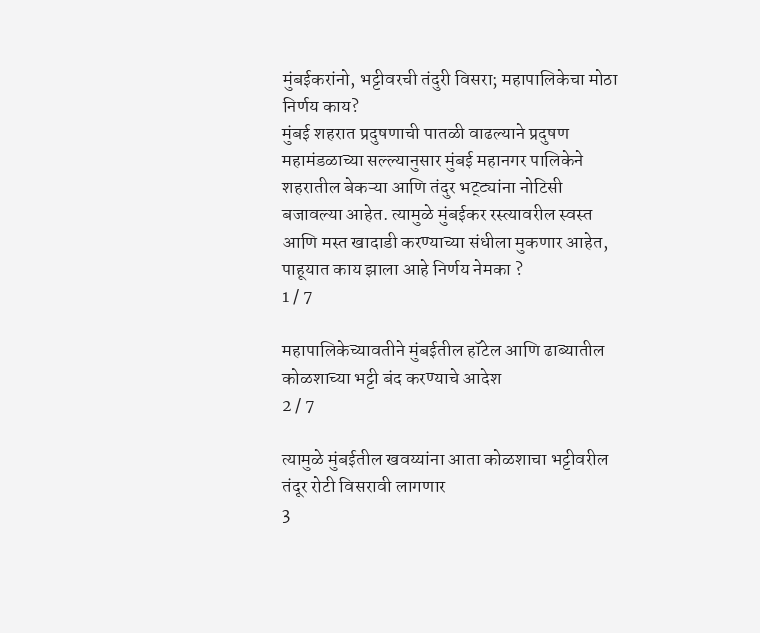मुंबईकरांनो, भट्टीवरची तंदुरी विसरा; महापालिकेचा मोठा निर्णय काय?
मुंबई शहरात प्रदुषणाची पातळी वाढल्याने प्रदुषण महामंडळाच्या सल्ल्यानुसार मुंबई महानगर पालिकेने शहरातील बेकऱ्या आणि तंदुर भट्ट्यांना नोटिसी बजावल्या आहेत. त्यामुळे मुंबईकर रस्त्यावरील स्वस्त आणि मस्त खादाडी करण्याच्या संधीला मुकणार आहेत, पाहूयात काय झाला आहे निर्णय नेमका ?
1 / 7

महापालिकेच्यावतीने मुंबईतील हॉटेल आणि ढाब्यातील कोळशाच्या भट्टी बंद करण्याचे आदेश
2 / 7

त्यामुळे मुंबईतील खवय्यांना आता कोळशाचा भट्टीवरील तंदूर रोटी विसरावी लागणार
3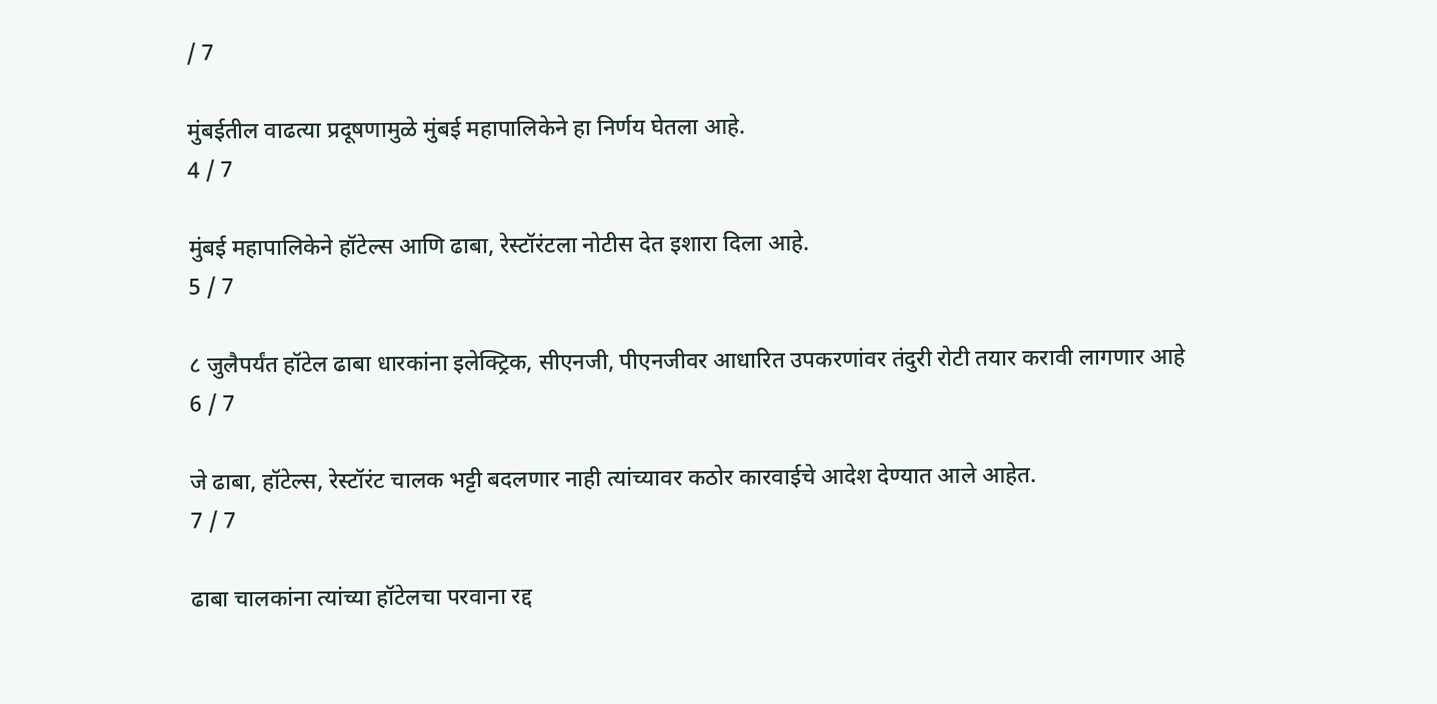/ 7

मुंबईतील वाढत्या प्रदूषणामुळे मुंबई महापालिकेने हा निर्णय घेतला आहे.
4 / 7

मुंबई महापालिकेने हॉटेल्स आणि ढाबा, रेस्टॉरंटला नोटीस देत इशारा दिला आहे.
5 / 7

८ जुलैपर्यंत हॉटेल ढाबा धारकांना इलेक्ट्रिक, सीएनजी, पीएनजीवर आधारित उपकरणांवर तंदुरी रोटी तयार करावी लागणार आहे
6 / 7

जे ढाबा, हॉटेल्स, रेस्टॉरंट चालक भट्टी बदलणार नाही त्यांच्यावर कठोर कारवाईचे आदेश देण्यात आले आहेत.
7 / 7

ढाबा चालकांना त्यांच्या हॉटेलचा परवाना रद्द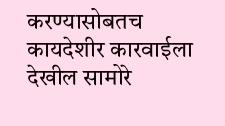करण्यासोबतच कायदेशीर कारवाईला देखील सामोरे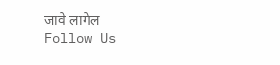जावे लागेल
Follow Us